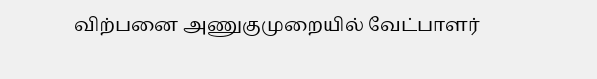விற்பனை அணுகுமுறையில் வேட்பாளர்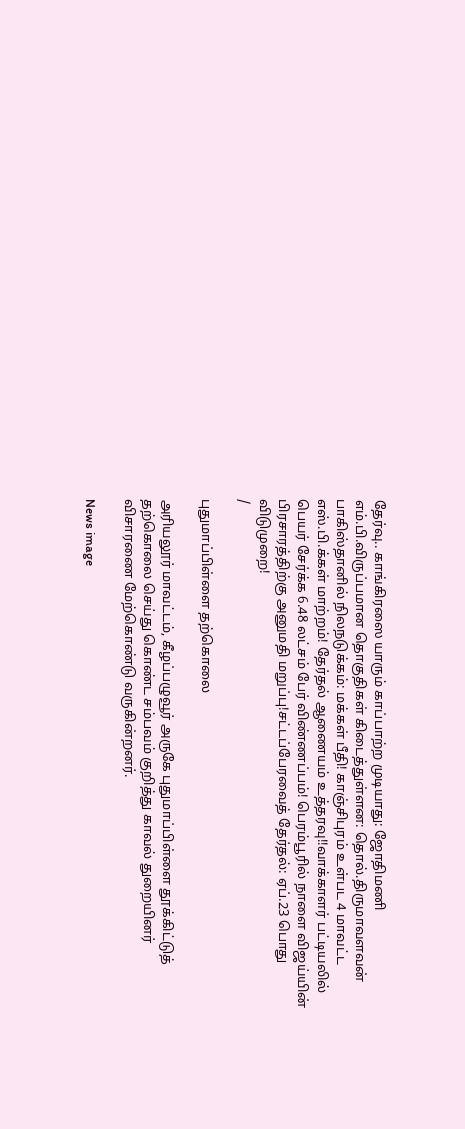தேர்வு.. காங்கிரஸை யாரும் காப்பாற்ற முடியாது: ஜோதிமணி எம்.பி.விருப்பமான தொகுதிகள் கிடைத்துள்ளன: தொல்.திருமாவளவன் பாகிஸ்தானில் நிலநடுக்கம்: மக்கள் பீதி! காஞ்சிபுரம் உள்பட 4 மாவட்ட எஸ்.பி.க்கள் மாற்றம்! தேர்தல் ஆணையம் உத்தரவு!!வாக்காளர் பட்டியலில் பெயர் சேர்க்க 6.48 லட்சம் பேர் விண்ணப்பம்! பெரம்பூரில் நாளை விஜய்யின் பிரசாரத்திற்கு அனுமதி மறுப்பு!சட்டப்பேரவைத் தேர்தல்: ஏப்.23 பொது விடுமுறை!
/

புதுமாப்பிள்ளை தற்கொலை

அரியலூர் மாவட்டம், கீழப்பழுவூர் அருகே புதுமாப்பிள்ளை தூக்கிட்டுத் தற்கொலை செய்து கொண்ட சம்பவம் குறித்து காவல் துறையினர் விசாரணை மேற்கொண்டு வருகின்றனர்.

News image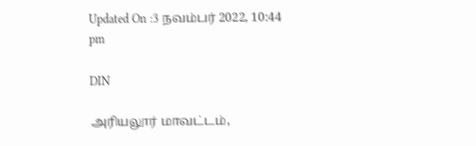Updated On :3 நவம்பர் 2022, 10:44 pm

DIN

அரியலூர் மாவட்டம்,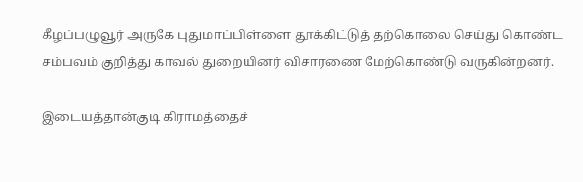கீழப்பழுவூர் அருகே புதுமாப்பிள்ளை தூக்கிட்டுத் தற்கொலை செய்து கொண்ட சம்பவம் குறித்து காவல் துறையினர் விசாரணை மேற்கொண்டு வருகின்றனர்.

இடையத்தான்குடி கிராமத்தைச்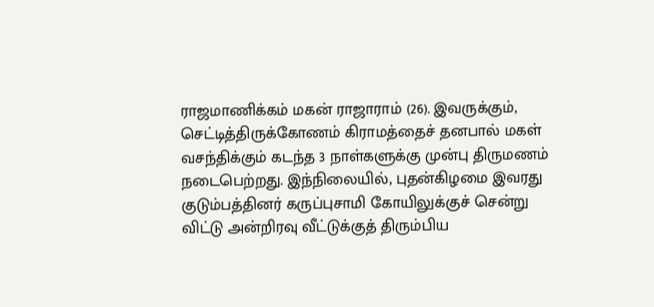ராஜமாணிக்கம் மகன் ராஜாராம் (26). இவருக்கும், செட்டித்திருக்கோணம் கிராமத்தைச் தனபால் மகள் வசந்திக்கும் கடந்த 3 நாள்களுக்கு முன்பு திருமணம் நடைபெற்றது. இந்நிலையில், புதன்கிழமை இவரது குடும்பத்தினர் கருப்புசாமி கோயிலுக்குச் சென்று விட்டு அன்றிரவு வீட்டுக்குத் திரும்பிய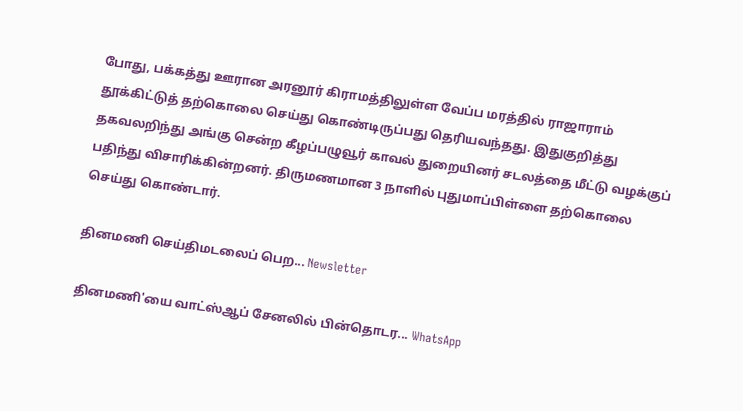போது, பக்கத்து ஊரான அரனூர் கிராமத்திலுள்ள வேப்ப மரத்தில் ராஜாராம் தூக்கிட்டுத் தற்கொலை செய்து கொண்டிருப்பது தெரியவந்தது. இதுகுறித்து தகவலறிந்து அங்கு சென்ற கீழப்பழுவூர் காவல் துறையினர் சடலத்தை மீட்டு வழக்குப் பதிந்து விசாரிக்கின்றனர். திருமணமான 3 நாளில் புதுமாப்பிள்ளை தற்கொலை செய்து கொண்டார்.

தினமணி செய்திமடலைப் பெற... Newsletter

தினமணி'யை வாட்ஸ்ஆப் சேனலில் பின்தொடர... WhatsApp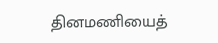தினமணியைத்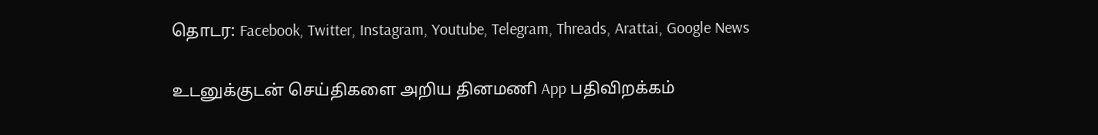தொடர: Facebook, Twitter, Instagram, Youtube, Telegram, Threads, Arattai, Google News

உடனுக்குடன் செய்திகளை அறிய தினமணி App பதிவிறக்கம்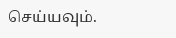செய்யவும்.